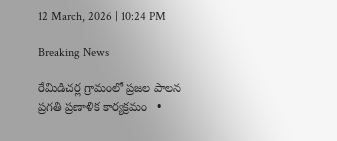12 March, 2026 | 10:24 PM

Breaking News

రేమిడిచర్ల గ్రామంలో ప్రజల పాలన ప్రగతి ప్రణాళిక కార్యక్రమం   •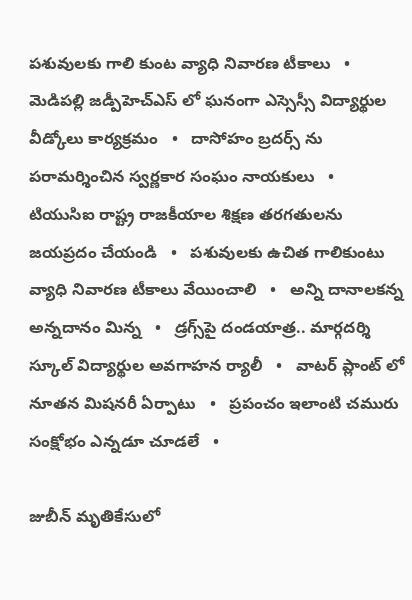పశువులకు గాలి కుంట వ్యాధి నివారణ టీకాలు   •   మెడిపల్లి జడ్పీహెచ్ఎస్ లో ఘనంగా ఎస్సెస్సీ విద్యార్థుల వీడ్కోలు కార్యక్రమం   •   దాసోహం బ్రదర్స్ ను పరామర్శించిన స్వర్ణకార సంఘం నాయకులు   •   టియుసిఐ రాష్ట్ర రాజకీయాల శిక్షణ తరగతులను జయప్రదం చేయండి   •   పశువులకు ఉచిత గాలికుంటు వ్యాధి నివారణ టీకాలు వేయించాలి   •   అన్ని దానాలకన్న అన్నదానం మిన్న   •   డ్రగ్స్‌పై దండయాత్ర.. మార్గదర్శి స్కూల్ విద్యార్థుల అవగాహన ర్యాలీ   •   వాటర్ ప్లాంట్ లో నూతన మిషనరీ ఏర్పాటు   •   ప్రపంచం ఇలాంటి చమురు సంక్షోభం ఎన్నడూ చూడలే   •

జుబీన్ మృతికేసులో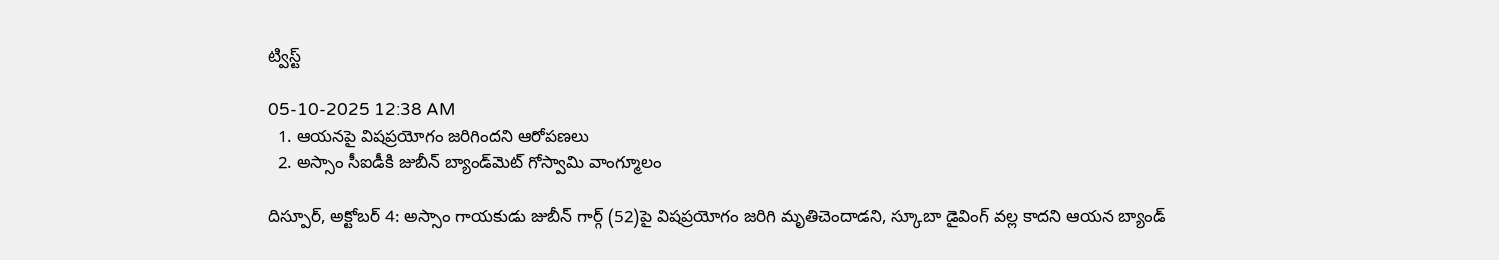ట్విస్ట్

05-10-2025 12:38 AM
  1. ఆయనపై విషప్రయోగం జరిగిందని ఆరోపణలు
  2. అస్సాం సీఐడీకి జుబీన్ బ్యాండ్‌మెట్ గోస్వామి వాంగ్మూలం

దిస్పూర్, అక్టోబర్ 4: అస్సాం గాయకుడు జుబీన్ గార్గ్ (52)పై విషప్రయోగం జరిగి మృతిచెందాడని, స్కూబా డైవింగ్ వల్ల కాదని ఆయన బ్యాండ్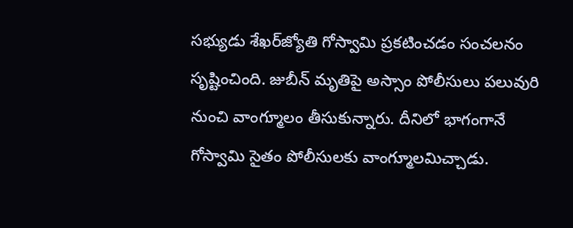సభ్యుడు శేఖర్‌జ్యోతి గోస్వామి ప్రకటించడం సంచలనం సృష్టించింది. జుబీన్ మృతిపై అస్సాం పోలీసులు పలువురి నుంచి వాంగ్మూలం తీసుకున్నారు. దీనిలో భాగంగానే గోస్వామి సైతం పోలీసులకు వాంగ్మూలమిచ్చాడు.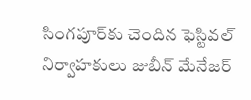సింగపూర్‌కు చెందిన ఫెస్టివల్ నిర్వాహకులు జుబీన్ మేనేజర్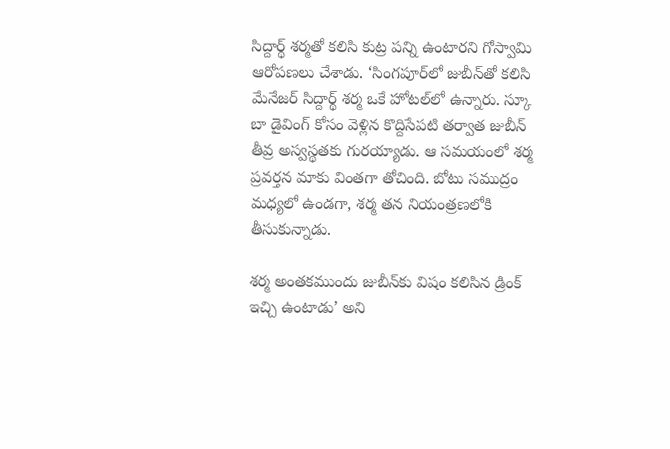సిద్దార్థ్ శర్మతో కలిసి కుట్ర పన్ని ఉంటారని గోస్వామి ఆరోపణలు చేశాడు. ‘సింగపూర్‌లో జుబీన్‌తో కలిసి మేనేజర్ సిద్దార్థ్ శర్మ ఒకే హోటల్‌లో ఉన్నారు. స్కూ బా డైవింగ్ కోసం వెళ్లిన కొద్దిసేపటి తర్వాత జుబీన్ తీవ్ర అస్వస్థతకు గురయ్యాడు. ఆ సమయంలో శర్మ ప్రవర్తన మాకు వింతగా తోచింది. బోటు సముద్రం మధ్యలో ఉండగా, శర్మ తన నియంత్రణలోకి తీసుకున్నాడు.

శర్మ అంతకముందు జుబీన్‌కు విషం కలిసిన డ్రింక్ ఇచ్చి ఉంటాడు’ అని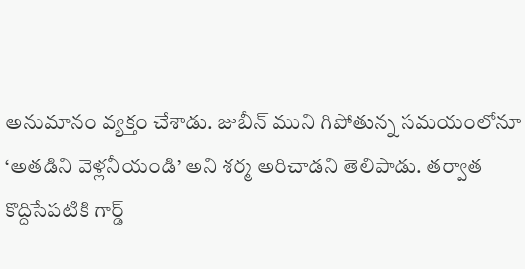అనుమానం వ్యక్తం చేశాడు. జుబీన్ ముని గిపోతున్న సమయంలోనూ ‘అతడిని వెళ్లనీయండి’ అని శర్మ అరిచాడని తెలిపాడు. తర్వాత కొద్దిసేపటికి గార్డ్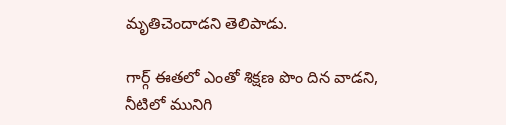మృతిచెందాడని తెలిపాడు.

గార్గ్ ఈతలో ఎంతో శిక్షణ పొం దిన వాడని, నీటిలో మునిగి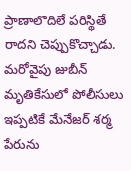ప్రాణాలొదిలే పరిస్థితే రాదని చెప్పుకొచ్చాడు. మరోవైపు జుబీన్ మృతికేసులో పోలీసులు ఇప్పటికే మేనేజర్ శర్మ పేరును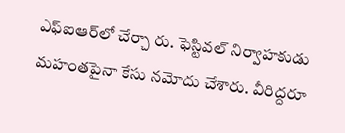ఎఫ్‌ఐఆర్‌లో చేర్చా రు. ఫెస్టివల్ నిర్వాహకుడు మహంతపైనా కేసు నమోదు చేశారు. వీరిద్దరూ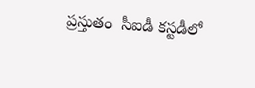ప్రస్తుతం  సీఐడీ కస్టడీలో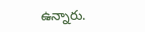ఉన్నారు.